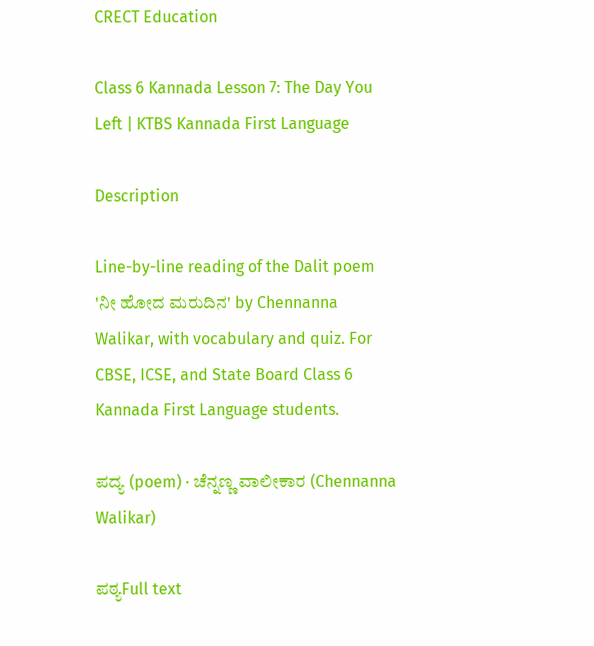CRECT Education

Class 6 Kannada Lesson 7: The Day You Left | KTBS Kannada First Language

Description

Line-by-line reading of the Dalit poem 'ನೀ ಹೋದ ಮರುದಿನ' by Chennanna Walikar, with vocabulary and quiz. For CBSE, ICSE, and State Board Class 6 Kannada First Language students.

ಪದ್ಯ (poem) · ಚೆನ್ನಣ್ಣ ವಾಲೀಕಾರ (Chennanna Walikar)

ಪಠ್ಯFull text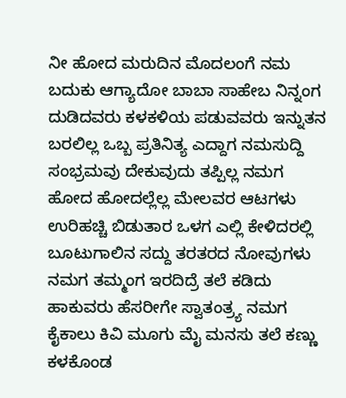ನೀ ಹೋದ ಮರುದಿನ ಮೊದಲಂಗೆ ನಮ ಬದುಕು ಆಗ್ಯಾದೋ ಬಾಬಾ ಸಾಹೇಬ ನಿನ್ನಂಗ ದುಡಿದವರು ಕಳಕಳಿಯ ಪಡುವವರು ಇನ್ನುತನ ಬರಲಿಲ್ಲ ಒಬ್ಬ ಪ್ರತಿನಿತ್ಯ ಎದ್ದಾಗ ನಮಸುದ್ದಿ ಸಂಭ್ರಮವು ದೇಕುವುದು ತಪ್ಪಿಲ್ಲ ನಮಗ ಹೋದ ಹೋದಲ್ಲೆಲ್ಲ ಮೇಲವರ ಆಟಗಳು ಉರಿಹಚ್ಚಿ ಬಿಡುತಾರ ಒಳಗ ಎಲ್ಲಿ ಕೇಳಿದರಲ್ಲಿ ಬೂಟುಗಾಲಿನ ಸದ್ದು ತರತರದ ನೋವುಗಳು ನಮಗ ತಮ್ಮಂಗ ಇರದಿದ್ರೆ ತಲೆ ಕಡಿದು ಹಾಕುವರು ಹೆಸರೀಗೇ ಸ್ವಾತಂತ್ರ್ಯ ನಮಗ ಕೈಕಾಲು ಕಿವಿ ಮೂಗು ಮೈ ಮನಸು ತಲೆ ಕಣ್ಣು ಕಳಕೊಂಡ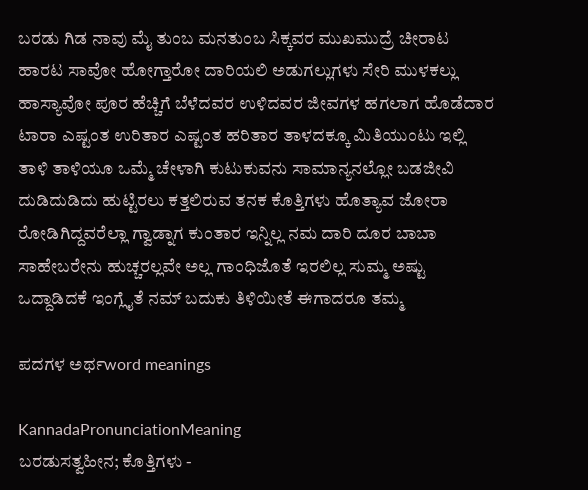ಬರಡು ಗಿಡ ನಾವು ಮೈ ತುಂಬ ಮನತುಂಬ ಸಿಕ್ಕವರ ಮುಖಮುದ್ರೆ ಚೀರಾಟ ಹಾರಟ ಸಾವೋ ಹೋಗ್ತಾರೋ ದಾರಿಯಲಿ ಅಡುಗಲ್ಲುಗಳು ಸೇರಿ ಮುಳಕಲ್ಲು ಹಾಸ್ಯಾವೋ ಪೂರ ಹೆಚ್ಚಿಗೆ ಬೆಳೆದವರ ಉಳಿದವರ ಜೀವಗಳ ಹಗಲಾಗ ಹೊಡೆದಾರ ಟಾರಾ ಎಷ್ಟಂತ ಉರಿತಾರ ಎಷ್ಟಂತ ಹರಿತಾರ ತಾಳದಕ್ಕೂ ಮಿತಿಯುಂಟು ಇಲ್ಲಿ ತಾಳಿ ತಾಳಿಯೂ ಒಮ್ಮೆ ಚೇಳಾಗಿ ಕುಟುಕುವನು ಸಾಮಾನ್ಯನಲ್ಲೋ ಬಡಜೀವಿ ದುಡಿದುಡಿದು ಹುಟ್ಟಿರಲು ಕತ್ತಲಿರುವ ತನಕ ಕೊತ್ತಿಗಳು ಹೊತ್ಯಾವ ಜೋರಾ ರೋಡಿಗಿದ್ದವರೆಲ್ಲಾ ಗ್ವಾಡ್ನಾಗ ಕುಂತಾರ ಇನ್ನಿಲ್ಲ ನಮ ದಾರಿ ದೂರ ಬಾಬಾ ಸಾಹೇಬರೇನು ಹುಚ್ಚರಲ್ಲವೇ ಅಲ್ಲ ಗಾಂಧಿಜೊತೆ ಇರಲಿಲ್ಲ ಸುಮ್ಮ ಅಷ್ಟು ಒದ್ದಾಡಿದಕೆ ಇಂಗ್ಲೈತೆ ನಮ್ ಬದುಕು ತಿಳಿಯೀತೆ ಈಗಾದರೂ ತಮ್ಮ

ಪದಗಳ ಅರ್ಥword meanings

KannadaPronunciationMeaning
ಬರಡುಸತ್ವಹೀನ; ಕೊತ್ತಿಗಳು -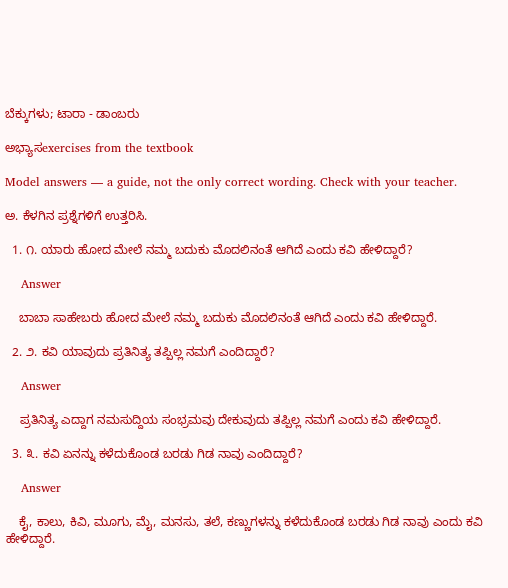ಬೆಕ್ಕುಗಳು; ಟಾರಾ - ಡಾಂಬರು

ಅಭ್ಯಾಸexercises from the textbook

Model answers — a guide, not the only correct wording. Check with your teacher.

ಅ. ಕೆಳಗಿನ ಪ್ರಶ್ನೆಗಳಿಗೆ ಉತ್ತರಿಸಿ.

  1. ೧. ಯಾರು ಹೋದ ಮೇಲೆ ನಮ್ಮ ಬದುಕು ಮೊದಲಿನಂತೆ ಆಗಿದೆ ಎಂದು ಕವಿ ಹೇಳಿದ್ದಾರೆ?

    Answer

    ಬಾಬಾ ಸಾಹೇಬರು ಹೋದ ಮೇಲೆ ನಮ್ಮ ಬದುಕು ಮೊದಲಿನಂತೆ ಆಗಿದೆ ಎಂದು ಕವಿ ಹೇಳಿದ್ದಾರೆ.

  2. ೨. ಕವಿ ಯಾವುದು ಪ್ರತಿನಿತ್ಯ ತಪ್ಪಿಲ್ಲ ನಮಗೆ ಎಂದಿದ್ದಾರೆ?

    Answer

    ಪ್ರತಿನಿತ್ಯ ಎದ್ದಾಗ ನಮಸುದ್ದಿಯ ಸಂಭ್ರಮವು ದೇಕುವುದು ತಪ್ಪಿಲ್ಲ ನಮಗೆ ಎಂದು ಕವಿ ಹೇಳಿದ್ದಾರೆ.

  3. ೩. ಕವಿ ಏನನ್ನು ಕಳೆದುಕೊಂಡ ಬರಡು ಗಿಡ ನಾವು ಎಂದಿದ್ದಾರೆ?

    Answer

    ಕೈ, ಕಾಲು, ಕಿವಿ, ಮೂಗು, ಮೈ, ಮನಸು, ತಲೆ, ಕಣ್ಣುಗಳನ್ನು ಕಳೆದುಕೊಂಡ ಬರಡು ಗಿಡ ನಾವು ಎಂದು ಕವಿ ಹೇಳಿದ್ದಾರೆ.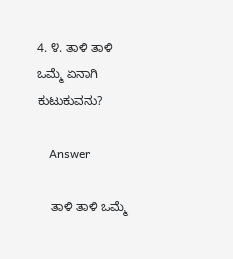4. ೪. ತಾಳಿ ತಾಳಿ ಒಮ್ಮೆ ಏನಾಗಿ ಕುಟುಕುವನು?

    Answer

    ತಾಳಿ ತಾಳಿ ಒಮ್ಮೆ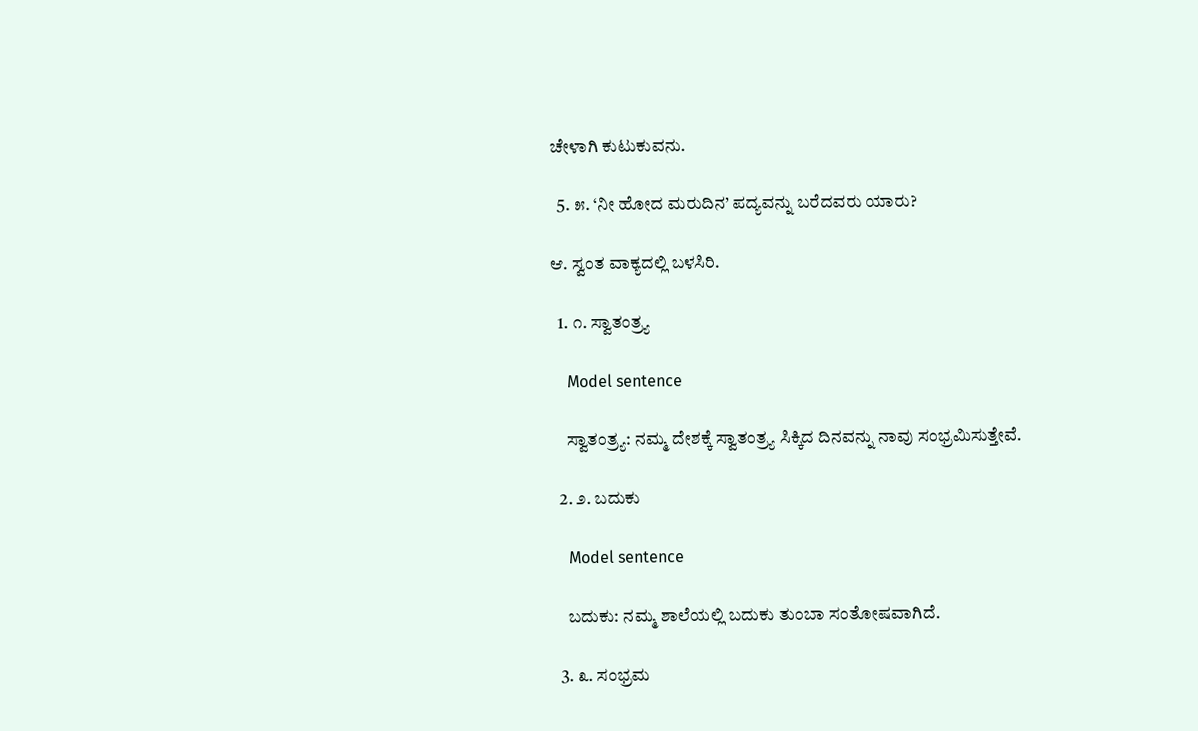ಚೇಳಾಗಿ ಕುಟುಕುವನು.

  5. ೫. ‘ನೀ ಹೋದ ಮರುದಿನ’ ಪದ್ಯವನ್ನು ಬರೆದವರು ಯಾರು?

ಆ. ಸ್ವಂತ ವಾಕ್ಯದಲ್ಲಿ ಬಳಸಿರಿ.

  1. ೧. ಸ್ವಾತಂತ್ರ್ಯ

    Model sentence

    ಸ್ವಾತಂತ್ರ್ಯ: ನಮ್ಮ ದೇಶಕ್ಕೆ ಸ್ವಾತಂತ್ರ್ಯ ಸಿಕ್ಕಿದ ದಿನವನ್ನು ನಾವು ಸಂಭ್ರಮಿಸುತ್ತೇವೆ.

  2. ೨. ಬದುಕು

    Model sentence

    ಬದುಕು: ನಮ್ಮ ಶಾಲೆಯಲ್ಲಿ ಬದುಕು ತುಂಬಾ ಸಂತೋಷವಾಗಿದೆ.

  3. ೩. ಸಂಭ್ರಮ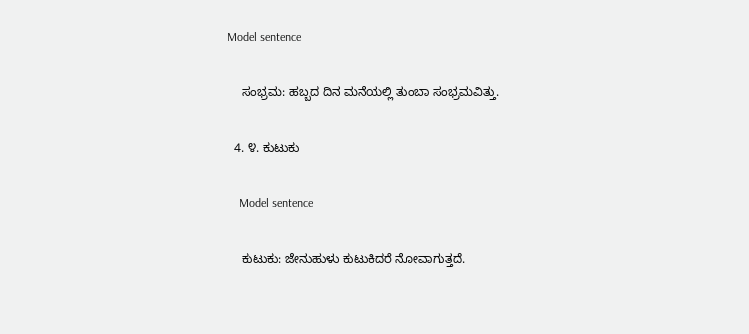Model sentence

    ಸಂಭ್ರಮ: ಹಬ್ಬದ ದಿನ ಮನೆಯಲ್ಲಿ ತುಂಬಾ ಸಂಭ್ರಮವಿತ್ತು.

  4. ೪. ಕುಟುಕು

    Model sentence

    ಕುಟುಕು: ಜೇನುಹುಳು ಕುಟುಕಿದರೆ ನೋವಾಗುತ್ತದೆ.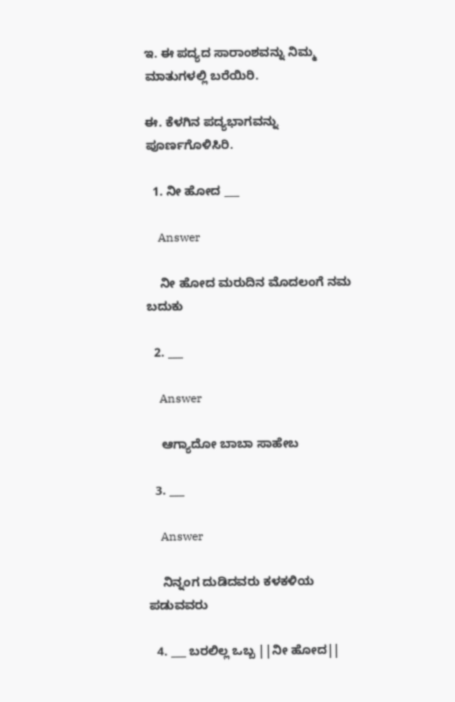ಇ. ಈ ಪದ್ಯದ ಸಾರಾಂಶವನ್ನು ನಿಮ್ಮ ಮಾತುಗಳಲ್ಲಿ ಬರೆಯಿರಿ.

ಈ. ಕೆಳಗಿನ ಪದ್ಯಭಾಗವನ್ನು ಪೂರ್ಣಗೊಳಿಸಿರಿ.

  1. ನೀ ಹೋದ ___

    Answer

    ನೀ ಹೋದ ಮರುದಿನ ಮೊದಲಂಗೆ ನಮ ಬದುಕು

  2. ___

    Answer

    ಆಗ್ಯಾದೋ ಬಾಬಾ ಸಾಹೇಬ

  3. ___

    Answer

    ನಿನ್ನಂಗ ದುಡಿದವರು ಕಳಕಳಿಯ ಪಡುವವರು

  4. ___ ಬರಲಿಲ್ಲ ಒಬ್ಬ ||ನೀ ಹೋದ||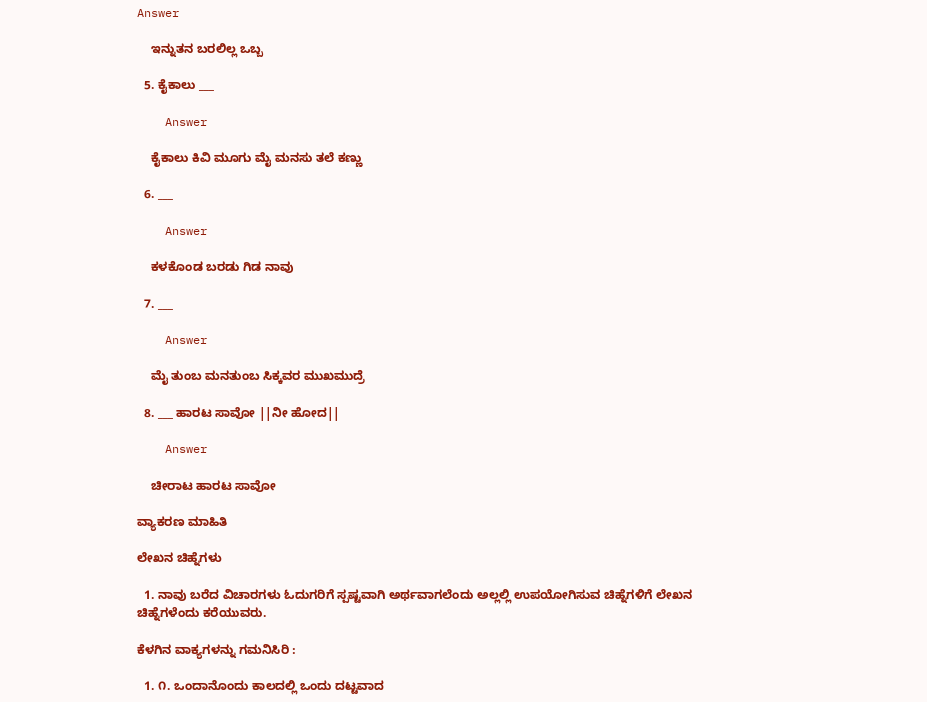Answer

    ಇನ್ನುತನ ಬರಲಿಲ್ಲ ಒಬ್ಬ

  5. ಕೈಕಾಲು ___

    Answer

    ಕೈಕಾಲು ಕಿವಿ ಮೂಗು ಮೈ ಮನಸು ತಲೆ ಕಣ್ಣು

  6. ___

    Answer

    ಕಳಕೊಂಡ ಬರಡು ಗಿಡ ನಾವು

  7. ___

    Answer

    ಮೈ ತುಂಬ ಮನತುಂಬ ಸಿಕ್ಕವರ ಮುಖಮುದ್ರೆ

  8. ___ ಹಾರಟ ಸಾವೋ ||ನೀ ಹೋದ||

    Answer

    ಚೀರಾಟ ಹಾರಟ ಸಾವೋ

ವ್ಯಾಕರಣ ಮಾಹಿತಿ

ಲೇಖನ ಚಿಹ್ನೆಗಳು

  1. ನಾವು ಬರೆದ ವಿಚಾರಗಳು ಓದುಗರಿಗೆ ಸ್ಪಷ್ಟವಾಗಿ ಅರ್ಥವಾಗಲೆಂದು ಅಲ್ಲಲ್ಲಿ ಉಪಯೋಗಿಸುವ ಚಿಹ್ನೆಗಳಿಗೆ ಲೇಖನ ಚಿಹ್ನೆಗಳೆಂದು ಕರೆಯುವರು.

ಕೆಳಗಿನ ವಾಕ್ಯಗಳನ್ನು ಗಮನಿಸಿರಿ :

  1. ೧. ಒಂದಾನೊಂದು ಕಾಲದಲ್ಲಿ ಒಂದು ದಟ್ಟವಾದ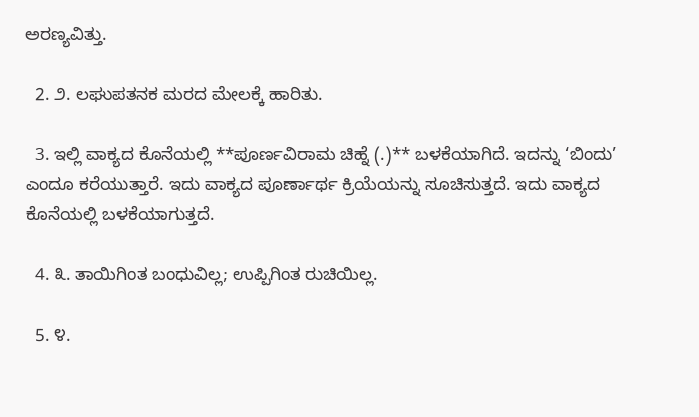ಅರಣ್ಯವಿತ್ತು.

  2. ೨. ಲಘುಪತನಕ ಮರದ ಮೇಲಕ್ಕೆ ಹಾರಿತು.

  3. ಇಲ್ಲಿ ವಾಕ್ಯದ ಕೊನೆಯಲ್ಲಿ **ಪೂರ್ಣವಿರಾಮ ಚಿಹ್ನೆ (.)** ಬಳಕೆಯಾಗಿದೆ. ಇದನ್ನು ‘ಬಿಂದು’ ಎಂದೂ ಕರೆಯುತ್ತಾರೆ. ಇದು ವಾಕ್ಯದ ಪೂರ್ಣಾರ್ಥ ಕ್ರಿಯೆಯನ್ನು ಸೂಚಿಸುತ್ತದೆ. ಇದು ವಾಕ್ಯದ ಕೊನೆಯಲ್ಲಿ ಬಳಕೆಯಾಗುತ್ತದೆ.

  4. ೩. ತಾಯಿಗಿಂತ ಬಂಧುವಿಲ್ಲ; ಉಪ್ಪಿಗಿಂತ ರುಚಿಯಿಲ್ಲ.

  5. ೪.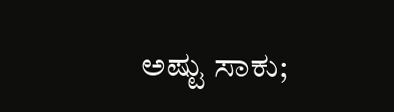ಅಷ್ಟು ಸಾಕು;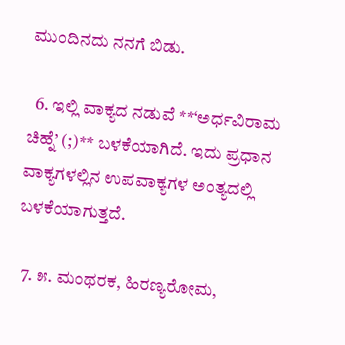ಮುಂದಿನದು ನನಗೆ ಬಿಡು.

  6. ಇಲ್ಲಿ ವಾಕ್ಯದ ನಡುವೆ **‘ಅರ್ಧವಿರಾಮ ಚಿಹ್ನೆ’ (;)** ಬಳಕೆಯಾಗಿದೆ. ಇದು ಪ್ರಧಾನ ವಾಕ್ಯಗಳಲ್ಲಿನ ಉಪವಾಕ್ಯಗಳ ಅಂತ್ಯದಲ್ಲಿ ಬಳಕೆಯಾಗುತ್ತದೆ.

  7. ೫. ಮಂಥರಕ, ಹಿರಣ್ಯರೋಮ,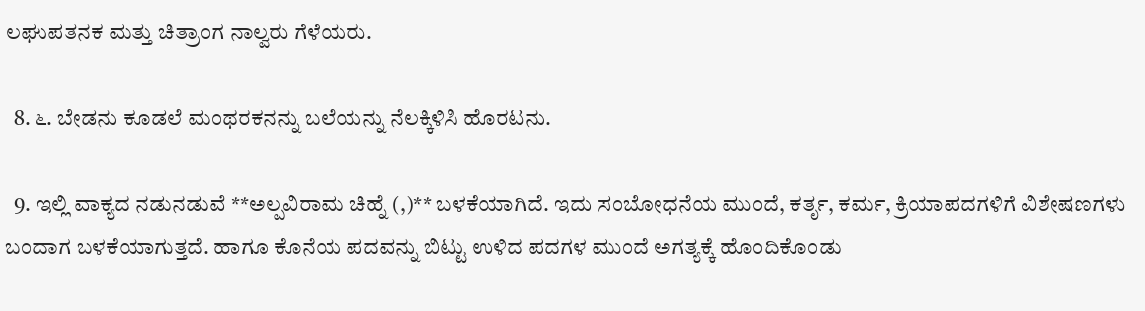ಲಘುಪತನಕ ಮತ್ತು ಚಿತ್ರಾಂಗ ನಾಲ್ವರು ಗೆಳೆಯರು.

  8. ೬. ಬೇಡನು ಕೂಡಲೆ ಮಂಥರಕನನ್ನು ಬಲೆಯನ್ನು ನೆಲಕ್ಕಿಳಿಸಿ ಹೊರಟನು.

  9. ಇಲ್ಲಿ ವಾಕ್ಯದ ನಡುನಡುವೆ **ಅಲ್ಪವಿರಾಮ ಚಿಹ್ನೆ (,)** ಬಳಕೆಯಾಗಿದೆ. ಇದು ಸಂಬೋಧನೆಯ ಮುಂದೆ, ಕರ್ತೃ, ಕರ್ಮ, ಕ್ರಿಯಾಪದಗಳಿಗೆ ವಿಶೇಷಣಗಳು ಬಂದಾಗ ಬಳಕೆಯಾಗುತ್ತದೆ. ಹಾಗೂ ಕೊನೆಯ ಪದವನ್ನು ಬಿಟ್ಟು ಉಳಿದ ಪದಗಳ ಮುಂದೆ ಅಗತ್ಯಕ್ಕೆ ಹೊಂದಿಕೊಂಡು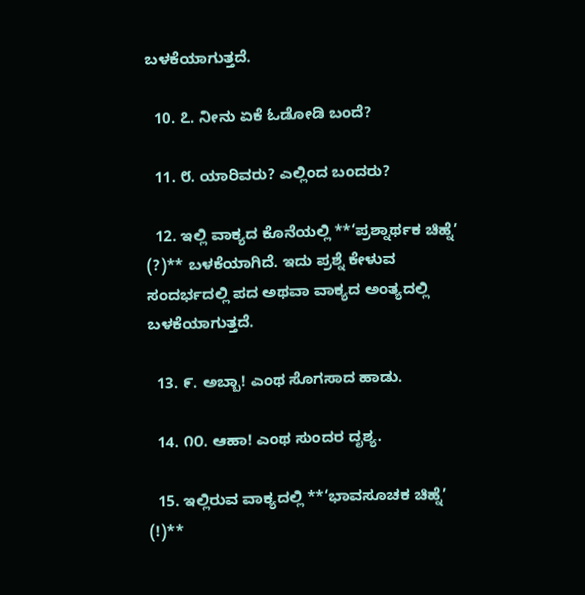ಬಳಕೆಯಾಗುತ್ತದೆ.

  10. ೭. ನೀನು ಏಕೆ ಓಡೋಡಿ ಬಂದೆ?

  11. ೮. ಯಾರಿವರು? ಎಲ್ಲಿಂದ ಬಂದರು?

  12. ಇಲ್ಲಿ ವಾಕ್ಯದ ಕೊನೆಯಲ್ಲಿ **‘ಪ್ರಶ್ನಾರ್ಥಕ ಚಿಹ್ನೆ’ (?)** ಬಳಕೆಯಾಗಿದೆ. ಇದು ಪ್ರಶ್ನೆ ಕೇಳುವ ಸಂದರ್ಭದಲ್ಲಿ ಪದ ಅಥವಾ ವಾಕ್ಯದ ಅಂತ್ಯದಲ್ಲಿ ಬಳಕೆಯಾಗುತ್ತದೆ.

  13. ೯. ಅಬ್ಬಾ! ಎಂಥ ಸೊಗಸಾದ ಹಾಡು.

  14. ೧೦. ಆಹಾ! ಎಂಥ ಸುಂದರ ದೃಶ್ಯ.

  15. ಇಲ್ಲಿರುವ ವಾಕ್ಯದಲ್ಲಿ **‘ಭಾವಸೂಚಕ ಚಿಹ್ನೆ’ (!)**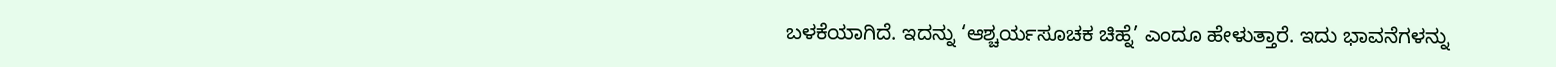ಬಳಕೆಯಾಗಿದೆ. ಇದನ್ನು ‘ಆಶ್ಚರ್ಯಸೂಚಕ ಚಿಹ್ನೆ’ ಎಂದೂ ಹೇಳುತ್ತಾರೆ. ಇದು ಭಾವನೆಗಳನ್ನು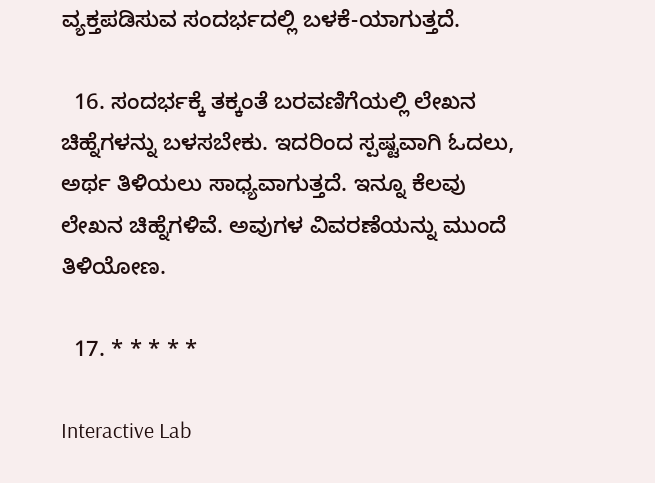ವ್ಯಕ್ತಪಡಿಸುವ ಸಂದರ್ಭದಲ್ಲಿ ಬಳಕೆ-ಯಾಗುತ್ತದೆ.

  16. ಸಂದರ್ಭಕ್ಕೆ ತಕ್ಕಂತೆ ಬರವಣಿಗೆಯಲ್ಲಿ ಲೇಖನ ಚಿಹ್ನೆಗಳನ್ನು ಬಳಸಬೇಕು. ಇದರಿಂದ ಸ್ಪಷ್ಟವಾಗಿ ಓದಲು, ಅರ್ಥ ತಿಳಿಯಲು ಸಾಧ್ಯವಾಗುತ್ತದೆ. ಇನ್ನೂ ಕೆಲವು ಲೇಖನ ಚಿಹ್ನೆಗಳಿವೆ. ಅವುಗಳ ವಿವರಣೆಯನ್ನು ಮುಂದೆ ತಿಳಿಯೋಣ.

  17. * * * * *

Interactive Lab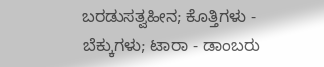ಬರಡುಸತ್ವಹೀನ; ಕೊತ್ತಿಗಳು - ಬೆಕ್ಕುಗಳು; ಟಾರಾ - ಡಾಂಬರು